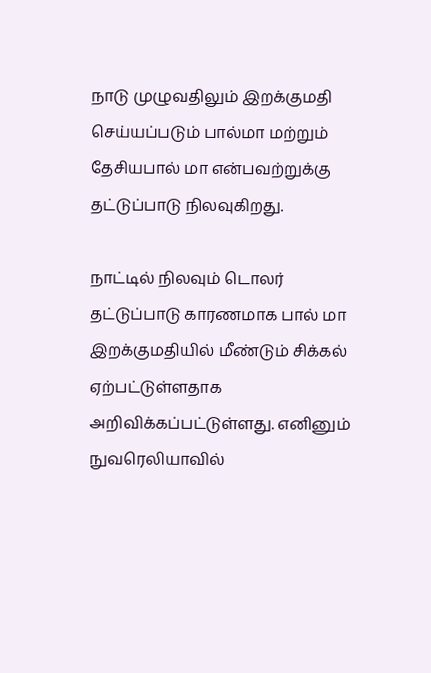நாடு முழுவதிலும் இறக்குமதி செய்யப்படும் பால்மா மற்றும் தேசியபால் மா என்பவற்றுக்கு தட்டுப்பாடு நிலவுகிறது.

நாட்டில் நிலவும் டொலர் தட்டுப்பாடு காரணமாக பால் மா இறக்குமதியில் மீண்டும் சிக்கல் ஏற்பட்டுள்ளதாக அறிவிக்கப்பட்டுள்ளது. எனினும் நுவரெலியாவில்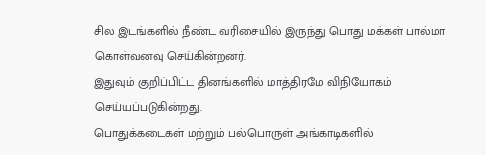சில இடங்களில் நீண்ட வரிசையில் இருந்து பொது மக்கள் பால்மா கொள்வனவு செய்கின்றனர்.
இதுவும் குறிப்பிட்ட தினங்களில் மாத்திரமே விநியோகம் செய்யப்படுகின்றது.
பொதுக்கடைகள் மற்றும் பல்பொருள் அங்காடிகளில்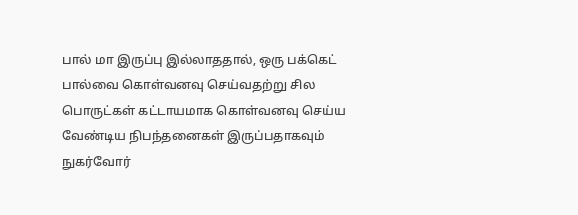பால் மா இருப்பு இல்லாததால், ஒரு பக்கெட் பால்வை கொள்வனவு செய்வதற்று சில பொருட்கள் கட்டாயமாக கொள்வனவு செய்ய வேண்டிய நிபந்தனைகள் இருப்பதாகவும் நுகர்வோர்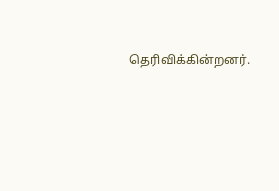தெரிவிக்கின்றனர்.